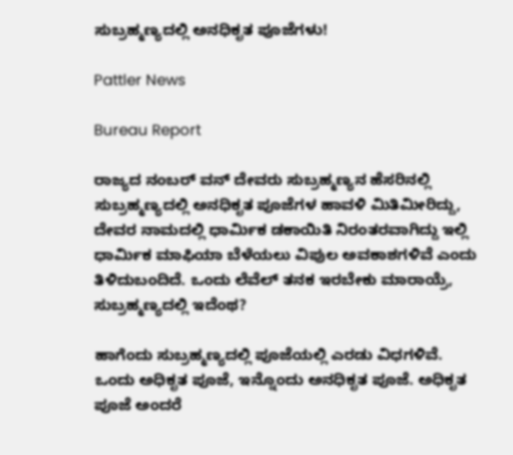ಸುಬ್ರಹ್ಮಣ್ಯದಲ್ಲಿ ಅನಧಿಕೃತ ಪೂಜೆಗಳು!

Pattler News

Bureau Report

ರಾಜ್ಯದ ನಂಬರ್ ವನ್ ದೇವರು ಸುಬ್ರಹ್ಮಣ್ಯನ ಹೆಸರಿನಲ್ಲಿ ಸುಬ್ರಹ್ಮಣ್ಯದಲ್ಲಿ ಅನಧಿಕೃತ ಪೂಜೆಗಳ ಹಾವಳಿ ಮಿತಿಮೀರಿದ್ದು, ದೇವರ ನಾಮದಲ್ಲಿ ಧಾರ್ಮಿಕ ಡಕಾಯಿತಿ ನಿರಂತರವಾಗಿದ್ದು ಇಲ್ಲಿ ಧಾರ್ಮಿಕ ಮಾಫಿಯಾ ಬೆಳೆಯಲು ವಿಪುಲ ಅವಕಾಶಗಳಿವೆ ಎಂದು ತಿಳಿದುಬಂದಿದೆ. ಒಂದು ಲೆವೆಲ್ ತನಕ ಇರಬೇಕು ಮಾರಾಯ್ರೆ, ಸುಬ್ರಹ್ಮಣ್ಯದಲ್ಲಿ ಇದೆಂಥ?

ಹಾಗೆಂದು ಸುಬ್ರಹ್ಮಣ್ಯದಲ್ಲಿ ಪೂಜೆಯಲ್ಲಿ ಎರಡು ವಿಧಗಳಿವೆ. ಒಂದು ಅಧಿಕೃತ ಪೂಜೆ, ಇನ್ನೊಂದು ಅನಧಿಕೃತ ಪೂಜೆ. ಅಧಿಕೃತ ಪೂಜೆ ಅಂದರೆ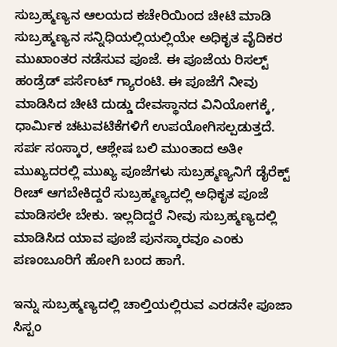ಸುಬ್ರಹ್ಮಣ್ಯನ ಆಲಯದ ಕಚೇರಿಯಿಂದ ಚೀಟಿ ಮಾಡಿ ಸುಬ್ರಹ್ಮಣ್ಯನ ಸನ್ನಿಧಿಯಲ್ಲಿಯಲ್ಲಿಯೇ ಅಧಿಕೃತ ವೈದಿಕರ ಮುಖಾಂತರ ನಡೆಸುವ ಪೂಜೆ. ಈ ಪೂಜೆಯ ರಿಸಲ್ಟ್ ಹಂಡ್ರೆಡ್ ಪರ್ಸೆಂಟ್ ಗ್ಯಾರಂಟಿ. ಈ ಪೂಜೆಗೆ ನೀವು ಮಾಡಿಸಿದ ಚೀಟಿ ದುಡ್ಡು ದೇವಸ್ಥಾನದ ವಿನಿಯೋಗಕ್ಕೆ, ಧಾರ್ಮಿಕ ಚಟುವಟಿಕೆಗಳಿಗೆ ಉಪಯೋಗಿಸಲ್ಪಡುತ್ತದೆ. ಸರ್ಪ ಸಂಸ್ಕಾರ, ಆಶ್ಲೇಷ ಬಲಿ ಮುಂತಾದ ಅತೀ ಮುಖ್ಯದರಲ್ಲಿ ಮುಖ್ಯ ಪೂಜೆಗಳು ಸುಬ್ರಹ್ಮಣ್ಯನಿಗೆ ಡೈರೆಕ್ಟ್ ರೀಚ್ ಆಗಬೇಕಿದ್ದರೆ ಸುಬ್ರಹ್ಮಣ್ಯದಲ್ಲಿ ಅಧಿಕೃತ ಪೂಜೆ ಮಾಡಿಸಲೇ ಬೇಕು. ಇಲ್ಲದಿದ್ದರೆ ನೀವು ಸುಬ್ರಹ್ಮಣ್ಯದಲ್ಲಿ ಮಾಡಿಸಿದ ಯಾವ ಪೂಜೆ ಪುನಸ್ಕಾರವೂ ಎಂಕು ಪಣಂಬೂರಿಗೆ ಹೋಗಿ ಬಂದ ಹಾಗೆ.

ಇನ್ನು ಸುಬ್ರಹ್ಮಣ್ಯದಲ್ಲಿ ಚಾಲ್ತಿಯಲ್ಲಿರುವ ಎರಡನೇ ಪೂಜಾ ಸಿಸ್ಟಂ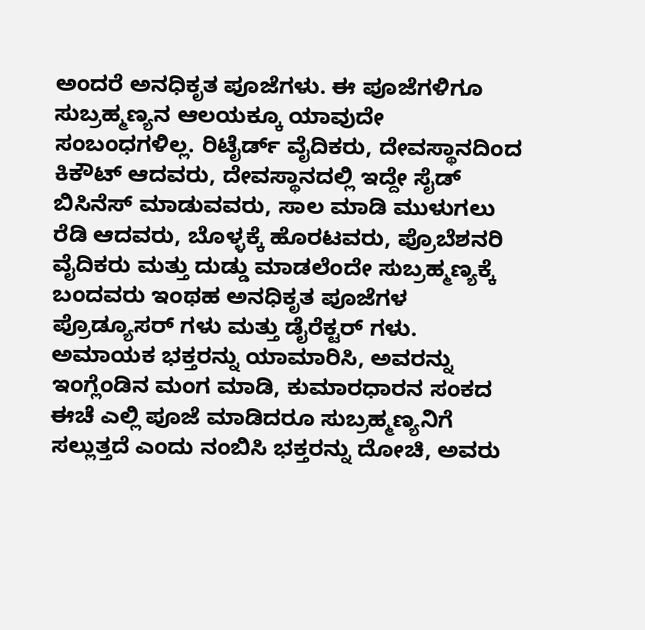ಅಂದರೆ ಅನಧಿಕೃತ ಪೂಜೆಗಳು. ಈ ಪೂಜೆಗಳಿಗೂ ಸುಬ್ರಹ್ಮಣ್ಯನ ಆಲಯಕ್ಕೂ ಯಾವುದೇ ಸಂಬಂಧಗಳಿಲ್ಲ. ರಿಟೈರ್ಡ್ ವೈದಿಕರು, ದೇವಸ್ಥಾನದಿಂದ ಕಿಕೌಟ್ ಆದವರು, ದೇವಸ್ಥಾನದಲ್ಲಿ ಇದ್ದೇ ಸೈಡ್ ಬಿಸಿನೆಸ್ ಮಾಡುವವರು, ಸಾಲ ಮಾಡಿ ಮುಳುಗಲು ರೆಡಿ ಆದವರು, ಬೊಳ್ಳಕ್ಕೆ ಹೊರಟವರು, ಪ್ರೊಬೆಶನರಿ ವೈದಿಕರು ಮತ್ತು ದುಡ್ಡು ಮಾಡಲೆಂದೇ ಸುಬ್ರಹ್ಮಣ್ಯಕ್ಕೆ ಬಂದವರು ಇಂಥಹ ಅನಧಿಕೃತ ಪೂಜೆಗಳ ಪ್ರೊಡ್ಯೂಸರ್ ಗಳು ಮತ್ತು ಡೈರೆಕ್ಟರ್ ಗಳು. ಅಮಾಯಕ ಭಕ್ತರನ್ನು ಯಾಮಾರಿಸಿ, ಅವರನ್ನು ಇಂಗ್ಲೆಂಡಿನ ಮಂಗ ಮಾಡಿ, ಕುಮಾರಧಾರನ ಸಂಕದ ಈಚೆ ಎಲ್ಲಿ ಪೂಜೆ ಮಾಡಿದರೂ ಸುಬ್ರಹ್ಮಣ್ಯನಿಗೆ ಸಲ್ಲುತ್ತದೆ ಎಂದು ನಂಬಿಸಿ ಭಕ್ತರನ್ನು ದೋಚಿ, ಅವರು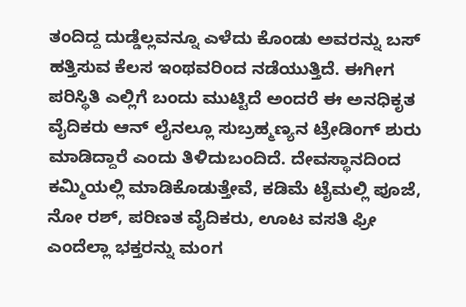ತಂದಿದ್ದ ದುಡ್ಡೆಲ್ಲವನ್ನೂ ಎಳೆದು ಕೊಂಡು ಅವರನ್ನು ಬಸ್ ಹತ್ತಿಸುವ ಕೆಲಸ ಇಂಥವರಿಂದ ನಡೆಯುತ್ತಿದೆ. ಈಗೀಗ ಪರಿಸ್ಥಿತಿ ಎಲ್ಲಿಗೆ ಬಂದು ಮುಟ್ಟಿದೆ ಅಂದರೆ ಈ ಅನಧಿಕೃತ ವೈದಿಕರು ಆನ್ ಲೈನಲ್ಲೂ ಸುಬ್ರಹ್ಮಣ್ಯನ ಟ್ರೇಡಿಂಗ್ ಶುರು ಮಾಡಿದ್ದಾರೆ ಎಂದು ತಿಳಿದುಬಂದಿದೆ. ದೇವಸ್ಥಾನದಿಂದ ಕಮ್ಮಿಯಲ್ಲಿ ಮಾಡಿಕೊಡುತ್ತೇವೆ, ಕಡಿಮೆ ಟೈಮಲ್ಲಿ ಪೂಜೆ, ನೋ ರಶ್, ಪರಿಣತ ವೈದಿಕರು, ಊಟ ವಸತಿ ಫ್ರೀ ಎಂದೆಲ್ಲಾ ಭಕ್ತರನ್ನು ಮಂಗ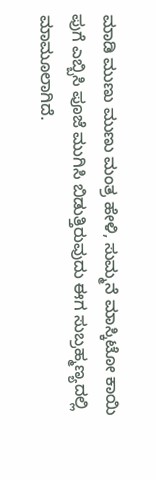ಮಾಡಿ ಮುಣು ಮುಣು ಮಂತ್ರ ಹೇಳಿ, ಸುಮ್ಮನೆ ಮಾಸ್ಕಿಟೋ ಕಾಯಿ ಪುಗೆ ಎಬ್ಬಿಸಿ ಪೂಜೆ ಮುಗಿಸಿ ಬಿಡುತ್ತಿರುವುದು ಈಗ ಸುಬ್ರಹ್ಮಣ್ಯದಲ್ಲಿ ಮಾಮೂಲಾಗಿದೆ.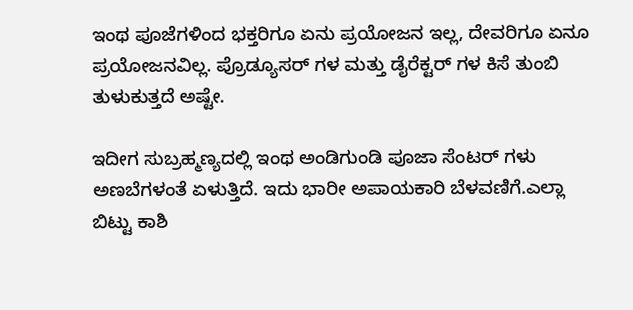ಇಂಥ ಪೂಜೆಗಳಿಂದ ಭಕ್ತರಿಗೂ ಏನು ಪ್ರಯೋಜನ ಇಲ್ಲ, ದೇವರಿಗೂ ಏನೂ ಪ್ರಯೋಜನವಿಲ್ಲ. ಪ್ರೊಡ್ಯೂಸರ್ ಗಳ ಮತ್ತು ಡೈರೆಕ್ಟರ್ ಗಳ ಕಿಸೆ ತುಂಬಿ ತುಳುಕುತ್ತದೆ ಅಷ್ಟೇ.

ಇದೀಗ ಸುಬ್ರಹ್ಮಣ್ಯದಲ್ಲಿ ಇಂಥ ಅಂಡಿಗುಂಡಿ ಪೂಜಾ ಸೆಂಟರ್ ಗಳು ಅಣಬೆಗಳಂತೆ ಏಳುತ್ತಿದೆ. ಇದು ಭಾರೀ ಅಪಾಯಕಾರಿ ಬೆಳವಣಿಗೆ.ಎಲ್ಲಾ ಬಿಟ್ಟು ಕಾಶಿ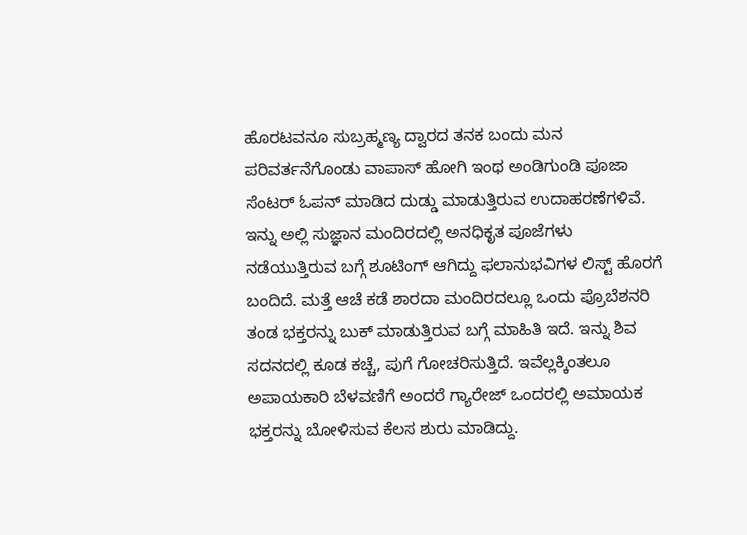ಹೊರಟವನೂ ಸುಬ್ರಹ್ಮಣ್ಯ ದ್ವಾರದ ತನಕ ಬಂದು ಮನ ಪರಿವರ್ತನೆಗೊಂಡು ವಾಪಾಸ್ ಹೋಗಿ ಇಂಥ ಅಂಡಿಗುಂಡಿ ಪೂಜಾ ಸೆಂಟರ್ ಓಪನ್ ಮಾಡಿದ ದುಡ್ಡು ಮಾಡುತ್ತಿರುವ ಉದಾಹರಣೆಗಳಿವೆ. ಇನ್ನು ಅಲ್ಲಿ ಸುಜ್ಞಾನ ಮಂದಿರದಲ್ಲಿ ಅನಧಿಕೃತ ಪೂಜೆಗಳು ನಡೆಯುತ್ತಿರುವ ಬಗ್ಗೆ ಶೂಟಿಂಗ್ ಆಗಿದ್ದು ಫಲಾನುಭವಿಗಳ ಲಿಸ್ಟ್ ಹೊರಗೆ ಬಂದಿದೆ. ಮತ್ತೆ ಆಚೆ ಕಡೆ ಶಾರದಾ ಮಂದಿರದಲ್ಲೂ ಒಂದು ಪ್ರೊಬೆಶನರಿ ತಂಡ ಭಕ್ತರನ್ನು ಬುಕ್ ಮಾಡುತ್ತಿರುವ ಬಗ್ಗೆ ಮಾಹಿತಿ ಇದೆ. ಇನ್ನು ಶಿವ ಸದನದಲ್ಲಿ ಕೂಡ ಕಚ್ಚೆ, ಪುಗೆ ಗೋಚರಿಸುತ್ತಿದೆ. ಇವೆಲ್ಲಕ್ಕಿಂತಲೂ ಅಪಾಯಕಾರಿ ಬೆಳವಣಿಗೆ ಅಂದರೆ ಗ್ಯಾರೇಜ್ ಒಂದರಲ್ಲಿ ಅಮಾಯಕ ಭಕ್ತರನ್ನು ಬೋಳಿಸುವ ಕೆಲಸ ಶುರು ಮಾಡಿದ್ದು.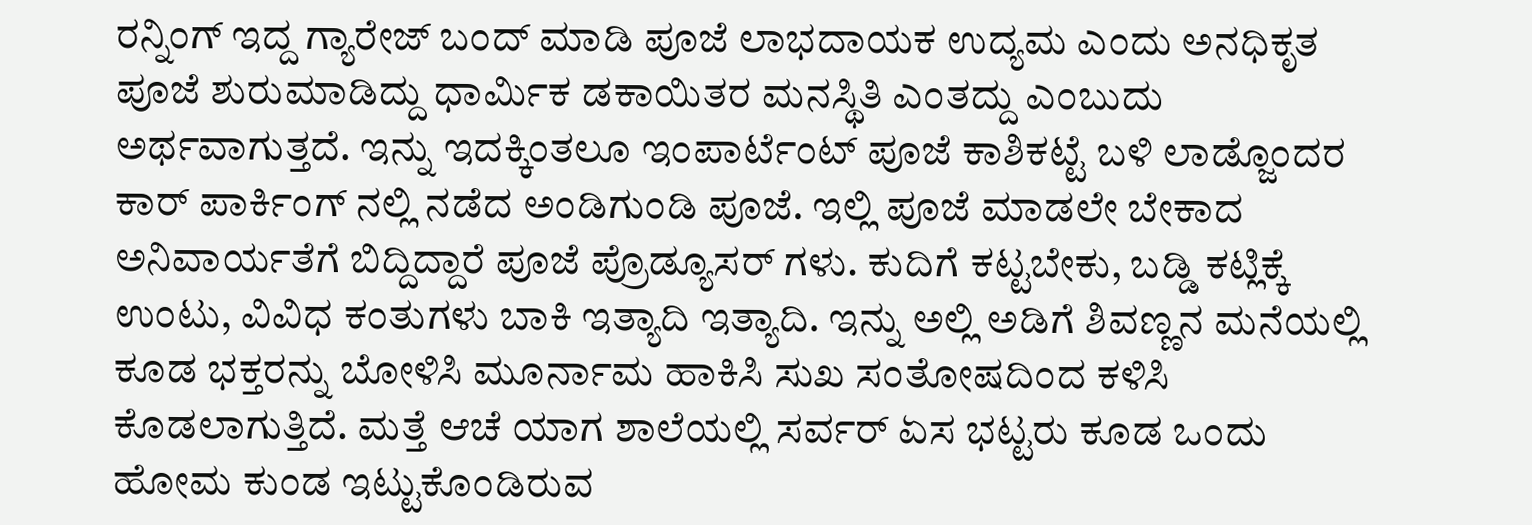ರನ್ನಿಂಗ್ ಇದ್ದ ಗ್ಯಾರೇಜ್ ಬಂದ್ ಮಾಡಿ ಪೂಜೆ ಲಾಭದಾಯಕ ಉದ್ಯಮ ಎಂದು ಅನಧಿಕೃತ ಪೂಜೆ ಶುರುಮಾಡಿದ್ದು ಧಾರ್ಮಿಕ ಡಕಾಯಿತರ ಮನಸ್ಥಿತಿ ಎಂತದ್ದು ಎಂಬುದು ಅರ್ಥವಾಗುತ್ತದೆ. ಇನ್ನು ಇದಕ್ಕಿಂತಲೂ ಇಂಪಾರ್ಟೆಂಟ್ ಪೂಜೆ ಕಾಶಿಕಟ್ಟೆ ಬಳಿ ಲಾಡ್ಜೊಂದರ ಕಾರ್ ಪಾರ್ಕಿಂಗ್ ನಲ್ಲಿ ನಡೆದ ಅಂಡಿಗುಂಡಿ ಪೂಜೆ. ಇಲ್ಲಿ ಪೂಜೆ ಮಾಡಲೇ ಬೇಕಾದ ಅನಿವಾರ್ಯತೆಗೆ ಬಿದ್ದಿದ್ದಾರೆ ಪೂಜೆ ಪ್ರೊಡ್ಯೂಸರ್ ಗಳು. ಕುದಿಗೆ ಕಟ್ಟಬೇಕು, ಬಡ್ಡಿ ಕಟ್ಲಿಕ್ಕೆ ಉಂಟು, ವಿವಿಧ ಕಂತುಗಳು ಬಾಕಿ ಇತ್ಯಾದಿ ಇತ್ಯಾದಿ. ಇನ್ನು ಅಲ್ಲಿ ಅಡಿಗೆ ಶಿವಣ್ಣನ ಮನೆಯಲ್ಲಿ ಕೂಡ ಭಕ್ತರನ್ನು ಬೋಳಿಸಿ ಮೂರ್ನಾಮ ಹಾಕಿಸಿ ಸುಖ ಸಂತೋಷದಿಂದ ಕಳಿಸಿ ಕೊಡಲಾಗುತ್ತಿದೆ. ಮತ್ತೆ ಆಚೆ ಯಾಗ ಶಾಲೆಯಲ್ಲಿ ಸರ್ವರ್ ಏಸ ಭಟ್ಟರು ಕೂಡ ಒಂದು ಹೋಮ ಕುಂಡ ಇಟ್ಟುಕೊಂಡಿರುವ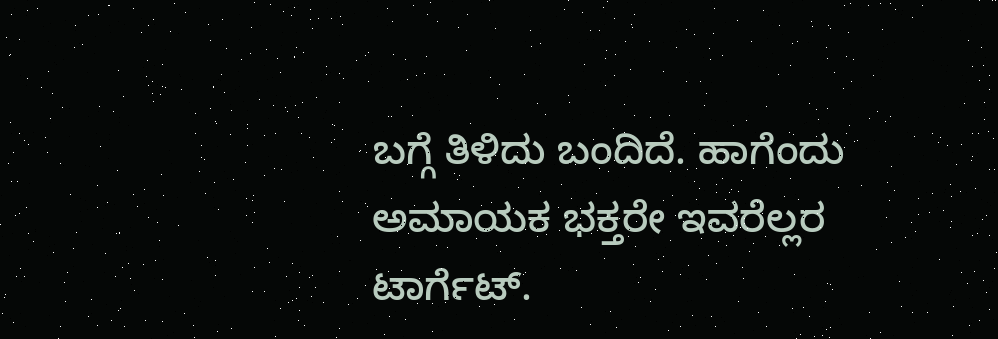ಬಗ್ಗೆ ತಿಳಿದು ಬಂದಿದೆ. ಹಾಗೆಂದು ಅಮಾಯಕ ಭಕ್ತರೇ ಇವರೆಲ್ಲರ ಟಾರ್ಗೆಟ್.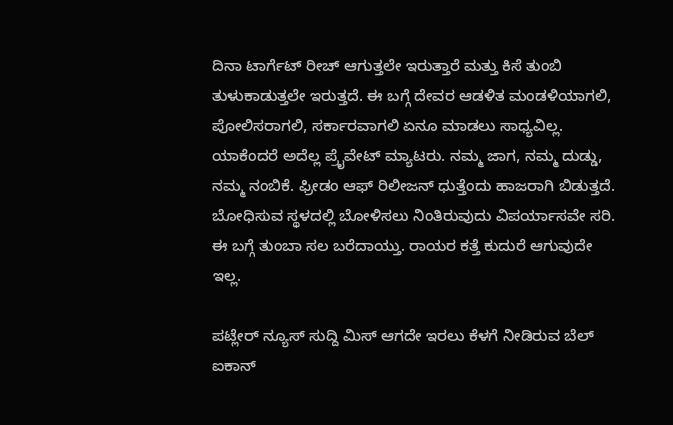ದಿನಾ ಟಾರ್ಗೆಟ್ ರೀಚ್ ಆಗುತ್ತಲೇ ಇರುತ್ತಾರೆ ಮತ್ತು ಕಿಸೆ ತುಂಬಿ ತುಳುಕಾಡುತ್ತಲೇ ಇರುತ್ತದೆ. ಈ ಬಗ್ಗೆ ದೇವರ ಆಡಳಿತ ಮಂಡಳಿಯಾಗಲಿ, ಪೋಲಿಸರಾಗಲಿ, ಸರ್ಕಾರವಾಗಲಿ ಏನೂ ಮಾಡಲು ಸಾಧ್ಯವಿಲ್ಲ. ಯಾಕೆಂದರೆ ಅದೆಲ್ಲ ಪ್ರೈವೇಟ್ ಮ್ಯಾಟರು. ನಮ್ಮ ಜಾಗ, ನಮ್ಮ ದುಡ್ಡು, ನಮ್ಮ ನಂಬಿಕೆ. ಫ್ರೀಡಂ ಆಫ್ ರಿಲೀಜನ್ ಧುತ್ತೆಂದು ಹಾಜರಾಗಿ ಬಿಡುತ್ತದೆ. ಬೋಧಿಸುವ ಸ್ಥಳದಲ್ಲಿ ಬೋಳಿಸಲು ನಿಂತಿರುವುದು ವಿಪರ್ಯಾಸವೇ ಸರಿ. ಈ ಬಗ್ಗೆ ತುಂಬಾ ಸಲ ಬರೆದಾಯ್ತು. ರಾಯರ ಕತ್ತೆ ಕುದುರೆ ಆಗುವುದೇ ಇಲ್ಲ.

ಪಟ್ಲೇರ್ ನ್ಯೂಸ್ ಸುದ್ದಿ ಮಿಸ್ ಆಗದೇ ಇರಲು ಕೆಳಗೆ ನೀಡಿರುವ ಬೆಲ್ ಐಕಾನ್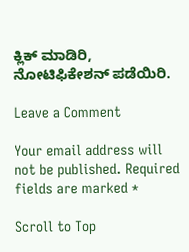ಕ್ಲಿಕ್ ಮಾಡಿರಿ, ನೋಟಿಫಿಕೇಶನ್ ಪಡೆಯಿರಿ.

Leave a Comment

Your email address will not be published. Required fields are marked *

Scroll to Top